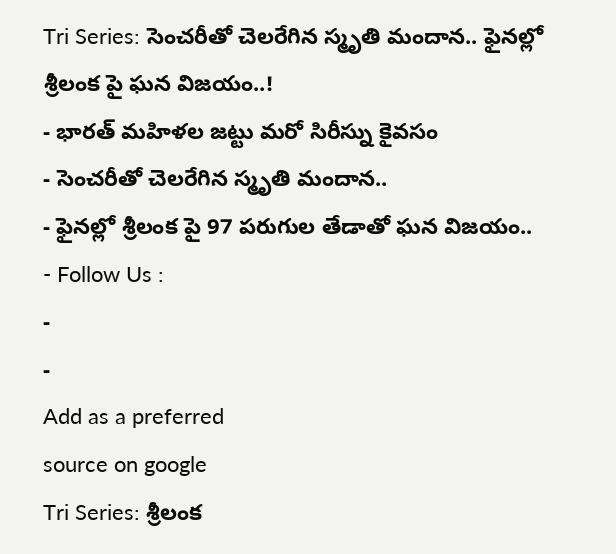Tri Series: సెంచరీతో చెలరేగిన స్మృతి మందాన.. ఫైనల్లో శ్రీలంక పై ఘన విజయం..!
- భారత్ మహిళల జట్టు మరో సిరీస్ను కైవసం
- సెంచరీతో చెలరేగిన స్మృతి మందాన..
- ఫైనల్లో శ్రీలంక పై 97 పరుగుల తేడాతో ఘన విజయం..
- Follow Us :
-
-
Add as a preferred
source on google
Tri Series: శ్రీలంక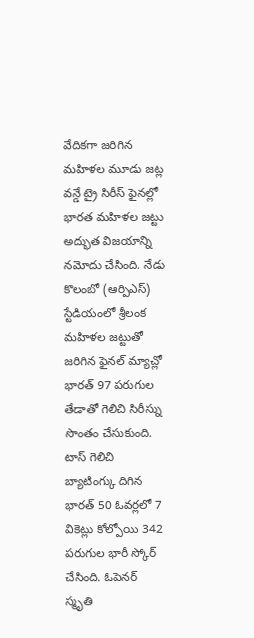వేదికగా జరిగిన మహిళల మూడు జట్ల వన్డే ట్రై సిరీస్ ఫైనల్లో భారత మహిళల జట్టు అద్భుత విజయాన్ని నమోదు చేసింది. నేడు కొలంబో (ఆర్పిఎస్) స్టేడియంలో శ్రీలంక మహిళల జట్టుతో జరిగిన ఫైనల్ మ్యాచ్లో భారత్ 97 పరుగుల తేడాతో గెలిచి సిరీస్ను సొంతం చేసుకుంది. టాస్ గెలిచి బ్యాటింగ్కు దిగిన భారత్ 50 ఓవర్లలో 7 వికెట్లు కోల్పోయి 342 పరుగుల భారీ స్కోర్ చేసింది. ఓపెనర్ స్మృతి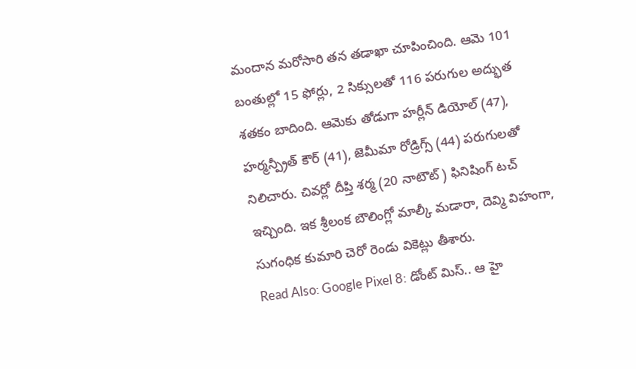మందాన మరోసారి తన తడాఖా చూపించింది. ఆమె 101 బంతుల్లో 15 ఫోర్లు, 2 సిక్సులతో 116 పరుగుల అద్భుత శతకం బాదింది. ఆమెకు తోడుగా హర్లీన్ డియోల్ (47), హర్మన్ప్రీత్ కౌర్ (41), జెమీమా రోడ్రిగ్స్ (44) పరుగులతో నిలిచారు. చివర్లో దీప్తి శర్మ (20 నాటౌట్) ఫినిషింగ్ టచ్ ఇచ్చింది. ఇక శ్రీలంక బౌలింగ్లో మాల్కీ మడారా, దెవ్మి విహంగా, సుగంధిక కుమారి చెరో రెండు వికెట్లు తీశారు.
Read Also: Google Pixel 8: డోంట్ మిస్.. ఆ హై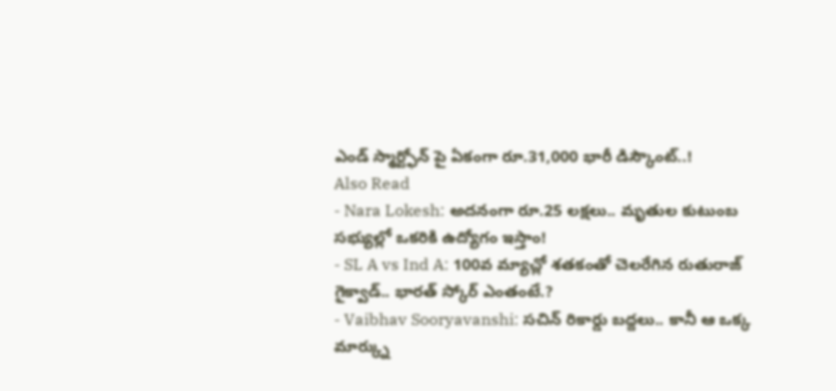ఎండ్ స్మార్ట్ఫోన్ పై ఏకంగా రూ.31,000 భారీ డిస్కౌంట్..!
Also Read
- Nara Lokesh: అదనంగా రూ.25 లక్షలు.. మృతుల కుటుంబ సభ్యుల్లో ఒకరికి ఉద్యోగం ఇస్తాం!
- SL A vs Ind A: 100వ మ్యాచ్లో శతకంతో చెలరేగిన రుతురాజ్ గైక్వాడ్.. భారత్ స్కోర్ ఎంతంటే.?
- Vaibhav Sooryavanshi: సచిన్ రికార్డు బద్దలు.. కానీ ఆ ఒక్క మార్క్ను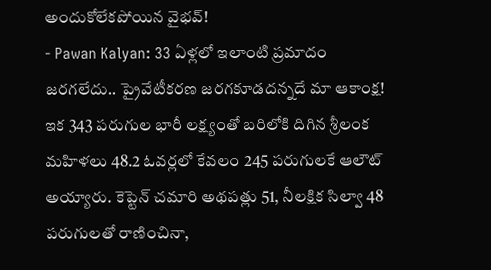అందుకోలేకపోయిన వైభవ్!
- Pawan Kalyan: 33 ఏళ్లలో ఇలాంటి ప్రమాదం జరగలేదు.. ప్రైవేటీకరణ జరగకూడదన్నదే మా ఆకాంక్ష!
ఇక 343 పరుగుల భారీ లక్ష్యంతో బరిలోకి దిగిన శ్రీలంక మహిళలు 48.2 ఓవర్లలో కేవలం 245 పరుగులకే ఆలౌట్ అయ్యారు. కెప్టెన్ చమారి అథపత్లు 51, నీలక్షిక సిల్వా 48 పరుగులతో రాణించినా,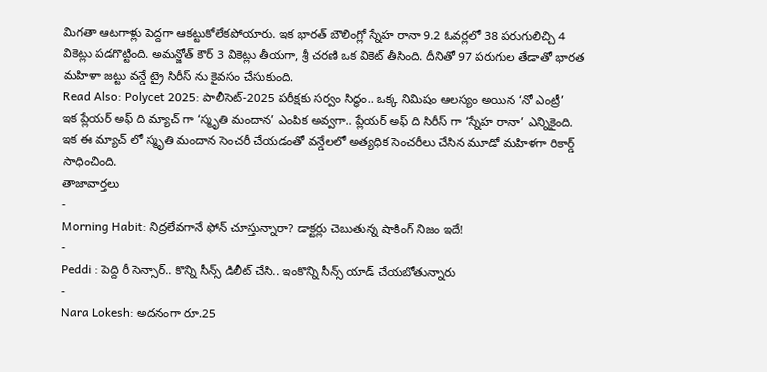మిగతా ఆటగాళ్లు పెద్దగా ఆకట్టుకోలేకపోయారు. ఇక భారత్ బౌలింగ్లో స్నేహ రానా 9.2 ఓవర్లలో 38 పరుగులిచ్చి 4 వికెట్లు పడగొట్టింది. అమన్జోత్ కౌర్ 3 వికెట్లు తీయగా, శ్రీ చరణి ఒక వికెట్ తీసింది. దీనితో 97 పరుగుల తేడాతో భారత మహిళా జట్టు వన్డే ట్రై సిరీస్ ను కైవసం చేసుకుంది.
Read Also: Polycet 2025: పాలీసెట్-2025 పరీక్షకు సర్వం సిద్ధం.. ఒక్క నిమిషం ఆలస్యం అయిన ‘నో ఎంట్రీ’
ఇక ప్లేయర్ అఫ్ ది మ్యాచ్ గా ‘స్మృతి మందాన’ ఎంపిక అవ్వగా.. ప్లేయర్ అఫ్ ది సిరీస్ గా ‘స్నేహ రానా’ ఎన్నికైంది. ఇక ఈ మ్యాచ్ లో స్మృతి మందాన సెంచరీ చేయడంతో వన్డేలలో అత్యధిక సెంచరీలు చేసిన మూడో మహిళగా రికార్డ్ సాధించింది.
తాజావార్తలు
-
Morning Habit: నిద్రలేవగానే ఫోన్ చూస్తున్నారా? డాక్టర్లు చెబుతున్న షాకింగ్ నిజం ఇదే!
-
Peddi : పెద్ది రీ సెన్సార్.. కొన్ని సీన్స్ డిలీట్ చేసి.. ఇంకొన్ని సీన్స్ యాడ్ చేయబోతున్నారు
-
Nara Lokesh: అదనంగా రూ.25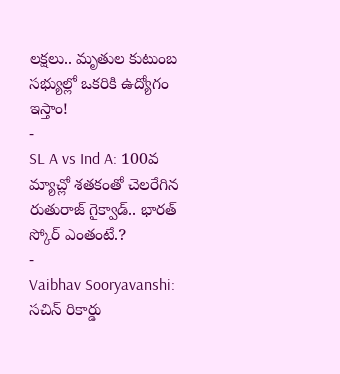లక్షలు.. మృతుల కుటుంబ సభ్యుల్లో ఒకరికి ఉద్యోగం ఇస్తాం!
-
SL A vs Ind A: 100వ మ్యాచ్లో శతకంతో చెలరేగిన రుతురాజ్ గైక్వాడ్.. భారత్ స్కోర్ ఎంతంటే.?
-
Vaibhav Sooryavanshi: సచిన్ రికార్డు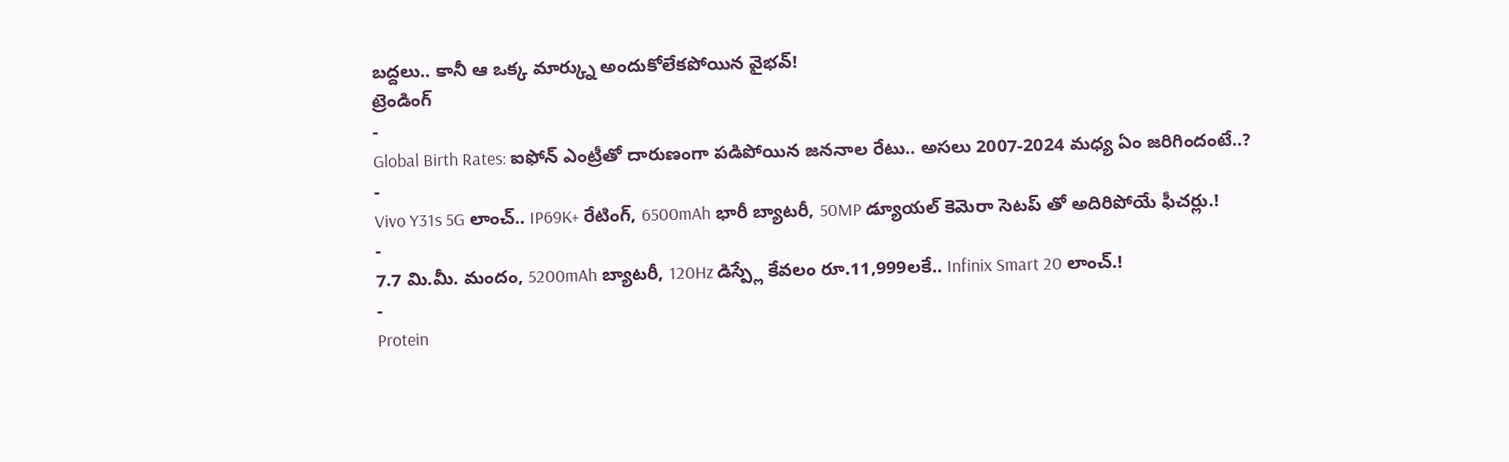బద్దలు.. కానీ ఆ ఒక్క మార్క్ను అందుకోలేకపోయిన వైభవ్!
ట్రెండింగ్
-
Global Birth Rates: ఐఫోన్ ఎంట్రీతో దారుణంగా పడిపోయిన జననాల రేటు.. అసలు 2007-2024 మధ్య ఏం జరిగిందంటే..?
-
Vivo Y31s 5G లాంచ్.. IP69K+ రేటింగ్, 6500mAh భారీ బ్యాటరీ, 50MP డ్యూయల్ కెమెరా సెటప్ తో అదిరిపోయే ఫీచర్లు.!
-
7.7 మి.మీ. మందం, 5200mAh బ్యాటరీ, 120Hz డిస్ప్లే కేవలం రూ.11,999లకే.. Infinix Smart 20 లాంచ్.!
-
Protein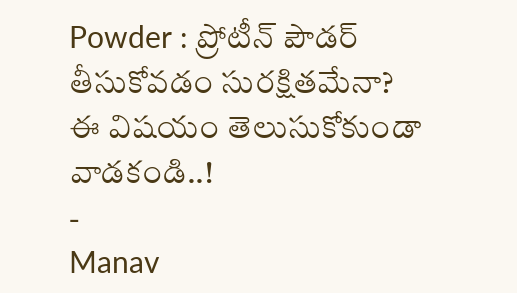Powder : ప్రోటీన్ పౌడర్ తీసుకోవడం సురక్షితమేనా? ఈ విషయం తెలుసుకోకుండా వాడకండి..!
-
Manav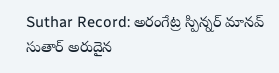Suthar Record: అరంగేట్ర స్పిన్నర్ మానవ్ సుతార్ అరుదైన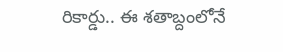రికార్డు.. ఈ శతాబ్దంలోనే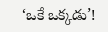‘ఒకే ఒక్కడు’!